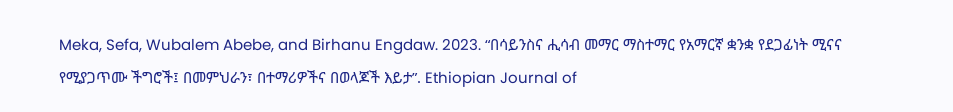Meka, Sefa, Wubalem Abebe, and Birhanu Engdaw. 2023. “በሳይንስና ሒሳብ መማር ማስተማር የአማርኛ ቋንቋ የደጋፊነት ሚናና የሚያጋጥሙ ችግሮች፤ በመምህራን፣ በተማሪዎችና በወላጆች እይታ”. Ethiopian Journal of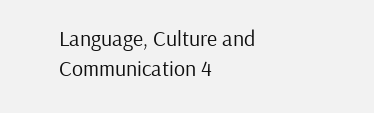Language, Culture and Communication 4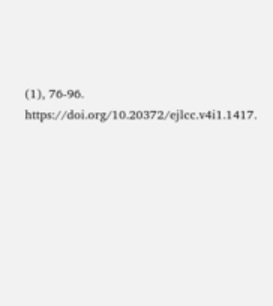(1), 76-96. https://doi.org/10.20372/ejlcc.v4i1.1417.